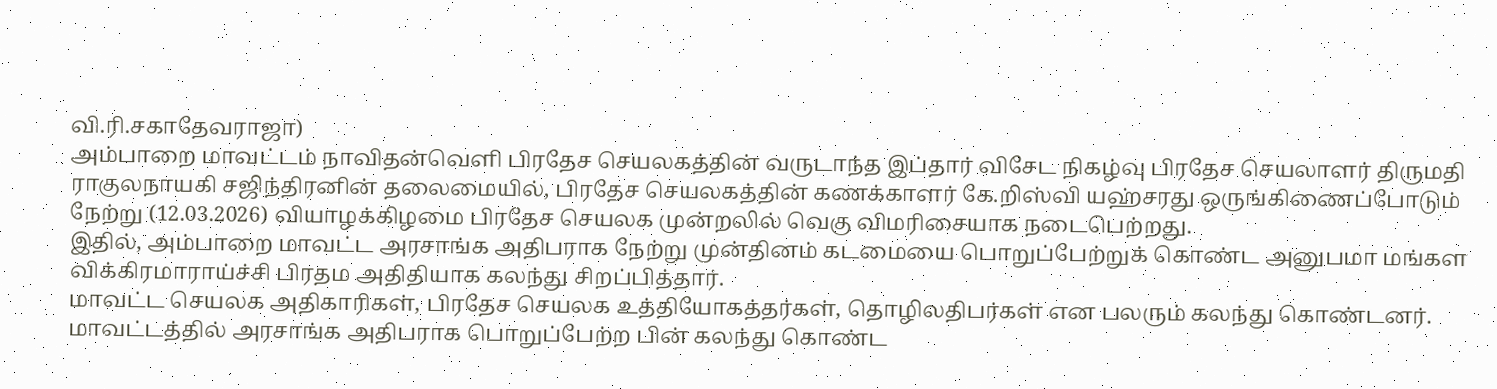வி.ரி.சகாதேவராஜா)
அம்பாறை மாவட்டம் நாவிதன்வெளி பிரதேச செயலகத்தின் வருடாந்த இப்தார் விசேட நிகழ்வு பிரதேச செயலாளர் திருமதி ராகுலநாயகி சஜிந்திரனின் தலைமையில், பிரதேச செயலகத்தின் கணக்காளர் கே.றிஸ்வி யஹ்சரது ஒருங்கிணைப்போடும் நேற்று (12.03.2026) வியாழக்கிழமை பிரதேச செயலக முன்றலில் வெகு விமரிசையாக நடைபெற்றது.
இதில், அம்பாறை மாவட்ட அரசாங்க அதிபராக நேற்று முன்தினம் கடமையை பொறுப்பேற்றுக் கொண்ட அனுபமா மங்கள விக்கிரமாராய்ச்சி பிரதம அதிதியாக கலந்து சிறப்பித்தார்.
மாவட்ட செயலக அதிகாரிகள், பிரதேச செயலக உத்தியோகத்தர்கள், தொழிலதிபர்கள் என பலரும் கலந்து கொண்டனர்.
மாவட்டத்தில் அரசாங்க அதிபராக பொறுப்பேற்ற பின் கலந்து கொண்ட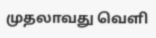முதலாவது வெளி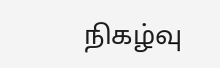நிகழ்வு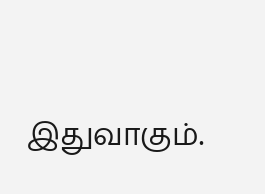இதுவாகும்.